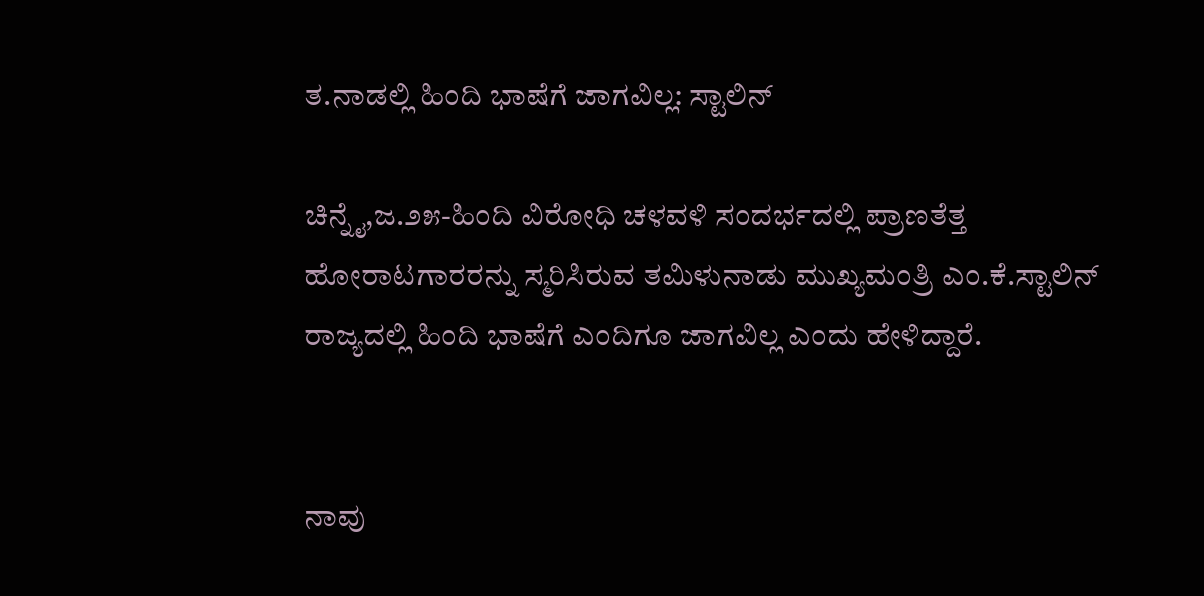ತ.ನಾಡಲ್ಲಿ ಹಿಂದಿ ಭಾಷೆಗೆ ಜಾಗವಿಲ್ಲ: ಸ್ಟಾಲಿನ್

ಚಿನ್ನೈ,ಜ.೨೫-ಹಿಂದಿ ವಿರೋಧಿ ಚಳವಳಿ ಸಂದರ್ಭದಲ್ಲಿ ಪ್ರಾಣತೆತ್ತ ಹೋರಾಟಗಾರರನ್ನು ಸ್ಮರಿಸಿರುವ ತಮಿಳುನಾಡು ಮುಖ್ಯಮಂತ್ರಿ ಎಂ.ಕೆ.ಸ್ಟಾಲಿನ್ ರಾಜ್ಯದಲ್ಲಿ ಹಿಂದಿ ಭಾಷೆಗೆ ಎಂದಿಗೂ ಜಾಗವಿಲ್ಲ ಎಂದು ಹೇಳಿದ್ದಾರೆ.


ನಾವು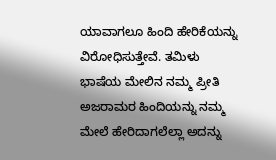ಯಾವಾಗಲೂ ಹಿಂದಿ ಹೇರಿಕೆಯನ್ನು ವಿರೋಧಿಸುತ್ತೇವೆ. ತಮಿಳು ಭಾಷೆಯ ಮೇಲಿನ ನಮ್ಮ ಪ್ರೀತಿ ಅಜರಾಮರ ಹಿಂದಿಯನ್ನು ನಮ್ಮ ಮೇಲೆ ಹೇರಿದಾಗಲೆಲ್ಲಾ ಅದನ್ನು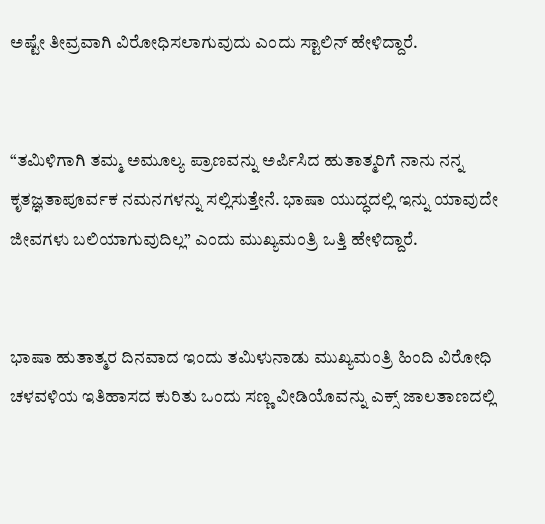ಅಷ್ಟೇ ತೀವ್ರವಾಗಿ ವಿರೋಧಿಸಲಾಗುವುದು ಎಂದು ಸ್ಟಾಲಿನ್ ಹೇಳಿದ್ದಾರೆ.


“ತಮಿಳಿಗಾಗಿ ತಮ್ಮ ಅಮೂಲ್ಯ ಪ್ರಾಣವನ್ನು ಅರ್ಪಿಸಿದ ಹುತಾತ್ಮರಿಗೆ ನಾನು ನನ್ನ ಕೃತಜ್ಞತಾಪೂರ್ವಕ ನಮನಗಳನ್ನು ಸಲ್ಲಿಸುತ್ತೇನೆ. ಭಾಷಾ ಯುದ್ಧದಲ್ಲಿ ಇನ್ನು ಯಾವುದೇ ಜೀವಗಳು ಬಲಿಯಾಗುವುದಿಲ್ಲ” ಎಂದು ಮುಖ್ಯಮಂತ್ರಿ ಒತ್ತಿ ಹೇಳಿದ್ದಾರೆ.


ಭಾಷಾ ಹುತಾತ್ಮರ ದಿನವಾದ ಇಂದು ತಮಿಳುನಾಡು ಮುಖ್ಯಮಂತ್ರಿ ಹಿಂದಿ ವಿರೋಧಿ ಚಳವಳಿಯ ಇತಿಹಾಸದ ಕುರಿತು ಒಂದು ಸಣ್ಣ ವೀಡಿಯೊವನ್ನು ಎಕ್ಸ್ ಜಾಲತಾಣದಲ್ಲಿ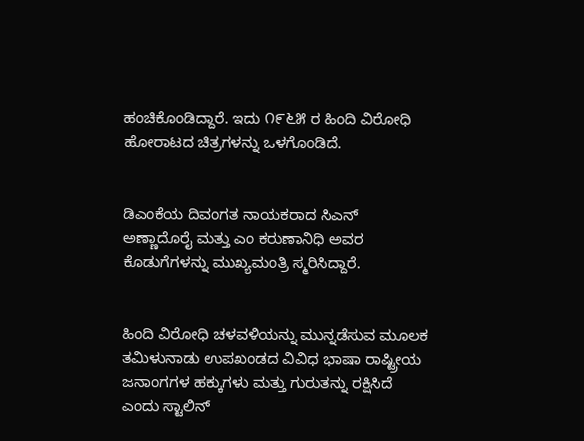ಹಂಚಿಕೊಂಡಿದ್ದಾರೆ. ಇದು ೧೯೬೫ ರ ಹಿಂದಿ ವಿರೋಧಿ ಹೋರಾಟದ ಚಿತ್ರಗಳನ್ನು ಒಳಗೊಂಡಿದೆ.


ಡಿಎಂಕೆಯ ದಿವಂಗತ ನಾಯಕರಾದ ಸಿಎನ್ ಅಣ್ಣಾದೊರೈ ಮತ್ತು ಎಂ ಕರುಣಾನಿಧಿ ಅವರ ಕೊಡುಗೆಗಳನ್ನು ಮುಖ್ಯಮಂತ್ರಿ ಸ್ಮರಿಸಿದ್ದಾರೆ.


ಹಿಂದಿ ವಿರೋಧಿ ಚಳವಳಿಯನ್ನು ಮುನ್ನಡೆಸುವ ಮೂಲಕ ತಮಿಳುನಾಡು ಉಪಖಂಡದ ವಿವಿಧ ಭಾಷಾ ರಾಷ್ಟ್ರೀಯ ಜನಾಂಗಗಳ ಹಕ್ಕುಗಳು ಮತ್ತು ಗುರುತನ್ನು ರಕ್ಷಿಸಿದೆ ಎಂದು ಸ್ಟಾಲಿನ್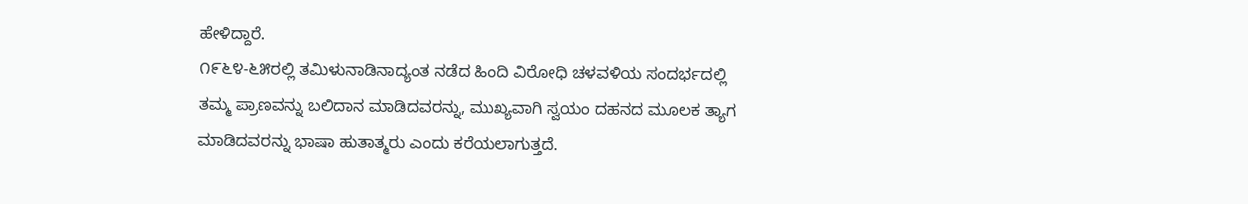ಹೇಳಿದ್ದಾರೆ.
೧೯೬೪-೬೫ರಲ್ಲಿ ತಮಿಳುನಾಡಿನಾದ್ಯಂತ ನಡೆದ ಹಿಂದಿ ವಿರೋಧಿ ಚಳವಳಿಯ ಸಂದರ್ಭದಲ್ಲಿ ತಮ್ಮ ಪ್ರಾಣವನ್ನು ಬಲಿದಾನ ಮಾಡಿದವರನ್ನು, ಮುಖ್ಯವಾಗಿ ಸ್ವಯಂ ದಹನದ ಮೂಲಕ ತ್ಯಾಗ ಮಾಡಿದವರನ್ನು ಭಾಷಾ ಹುತಾತ್ಮರು ಎಂದು ಕರೆಯಲಾಗುತ್ತದೆ.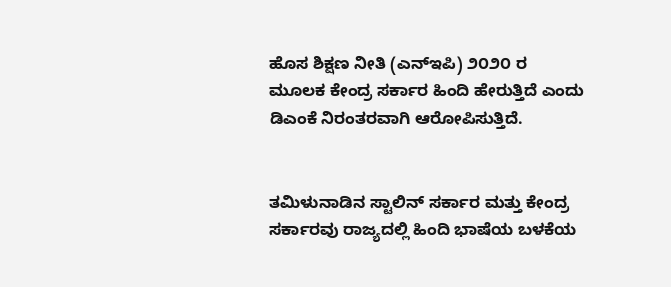ಹೊಸ ಶಿಕ್ಷಣ ನೀತಿ (ಎನ್‌ಇಪಿ) ೨೦೨೦ ರ ಮೂಲಕ ಕೇಂದ್ರ ಸರ್ಕಾರ ಹಿಂದಿ ಹೇರುತ್ತಿದೆ ಎಂದು ಡಿಎಂಕೆ ನಿರಂತರವಾಗಿ ಆರೋಪಿಸುತ್ತಿದೆ.


ತಮಿಳುನಾಡಿನ ಸ್ಟಾಲಿನ್ ಸರ್ಕಾರ ಮತ್ತು ಕೇಂದ್ರ ಸರ್ಕಾರವು ರಾಜ್ಯದಲ್ಲಿ ಹಿಂದಿ ಭಾಷೆಯ ಬಳಕೆಯ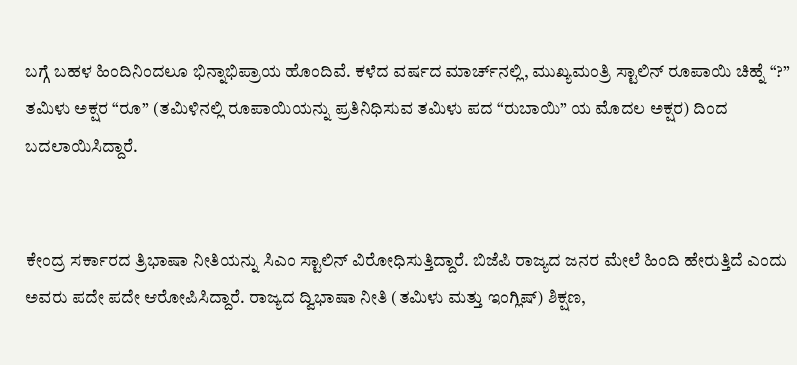ಬಗ್ಗೆ ಬಹಳ ಹಿಂದಿನಿಂದಲೂ ಭಿನ್ನಾಭಿಪ್ರಾಯ ಹೊಂದಿವೆ. ಕಳೆದ ವರ್ಷದ ಮಾರ್ಚ್‌ನಲ್ಲಿ, ಮುಖ್ಯಮಂತ್ರಿ ಸ್ಟಾಲಿನ್ ರೂಪಾಯಿ ಚಿಹ್ನೆ “?” ತಮಿಳು ಅಕ್ಷರ “ರೂ” (ತಮಿಳಿನಲ್ಲಿ ರೂಪಾಯಿಯನ್ನು ಪ್ರತಿನಿಧಿಸುವ ತಮಿಳು ಪದ “ರುಬಾಯಿ” ಯ ಮೊದಲ ಅಕ್ಷರ) ದಿಂದ ಬದಲಾಯಿಸಿದ್ದಾರೆ.


ಕೇಂದ್ರ ಸರ್ಕಾರದ ತ್ರಿಭಾಷಾ ನೀತಿಯನ್ನು ಸಿಎಂ ಸ್ಟಾಲಿನ್ ವಿರೋಧಿಸುತ್ತಿದ್ದಾರೆ. ಬಿಜೆಪಿ ರಾಜ್ಯದ ಜನರ ಮೇಲೆ ಹಿಂದಿ ಹೇರುತ್ತಿದೆ ಎಂದು ಅವರು ಪದೇ ಪದೇ ಆರೋಪಿಸಿದ್ದಾರೆ. ರಾಜ್ಯದ ದ್ವಿಭಾಷಾ ನೀತಿ (ತಮಿಳು ಮತ್ತು ಇಂಗ್ಲಿಷ್) ಶಿಕ್ಷಣ,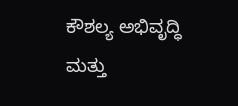ಕೌಶಲ್ಯ ಅಭಿವೃದ್ಧಿ ಮತ್ತು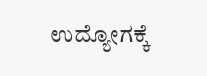ಉದ್ಯೋಗಕ್ಕೆ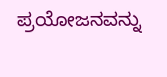ಪ್ರಯೋಜನವನ್ನು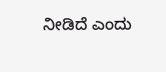ನೀಡಿದೆ ಎಂದು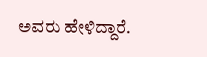ಅವರು ಹೇಳಿದ್ದಾರೆ.